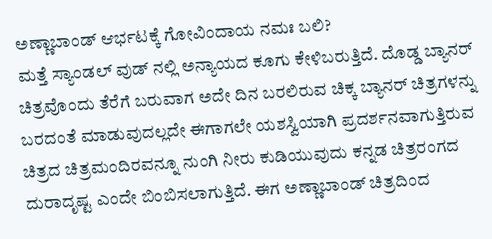ಅಣ್ಣಾಬಾಂಡ್ ಆರ್ಭಟಕ್ಕೆ ಗೋವಿಂದಾಯ ನಮಃ ಬಲಿ?
ಮತ್ತೆ ಸ್ಯಾಂಡಲ್ ವುಡ್ ನಲ್ಲಿ ಅನ್ಯಾಯದ ಕೂಗು ಕೇಳಿಬರುತ್ತಿದೆ. ದೊಡ್ಡ ಬ್ಯಾನರ್ ಚಿತ್ರವೊಂದು ತೆರೆಗೆ ಬರುವಾಗ ಅದೇ ದಿನ ಬರಲಿರುವ ಚಿಕ್ಕ ಬ್ಯಾನರ್ ಚಿತ್ರಗಳನ್ನು ಬರದಂತೆ ಮಾಡುವುದಲ್ಲದೇ ಈಗಾಗಲೇ ಯಶಸ್ವಿಯಾಗಿ ಪ್ರದರ್ಶನವಾಗುತ್ತಿರುವ ಚಿತ್ರದ ಚಿತ್ರಮಂದಿರವನ್ನೂ ನುಂಗಿ ನೀರು ಕುಡಿಯುವುದು ಕನ್ನಡ ಚಿತ್ರರಂಗದ ದುರಾದೃಷ್ಟ ಎಂದೇ ಬಿಂಬಿಸಲಾಗುತ್ತಿದೆ. ಈಗ ಅಣ್ಣಾಬಾಂಡ್ ಚಿತ್ರದಿಂದ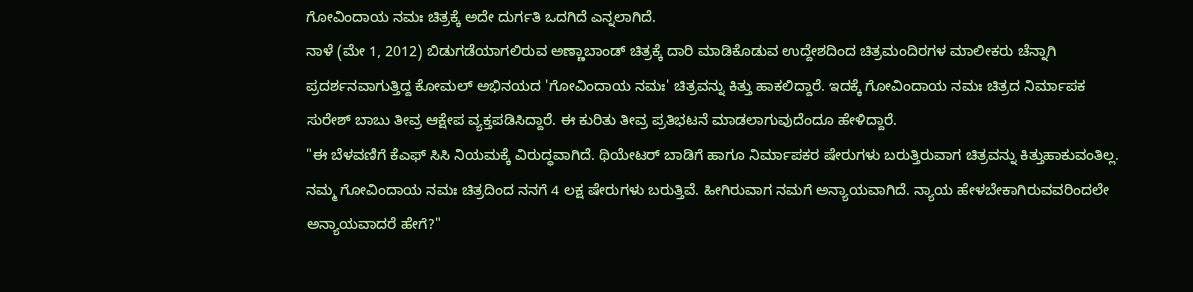ಗೋವಿಂದಾಯ ನಮಃ ಚಿತ್ರಕ್ಕೆ ಅದೇ ದುರ್ಗತಿ ಒದಗಿದೆ ಎನ್ನಲಾಗಿದೆ.
ನಾಳೆ (ಮೇ 1, 2012) ಬಿಡುಗಡೆಯಾಗಲಿರುವ ಅಣ್ಣಾಬಾಂಡ್ ಚಿತ್ರಕ್ಕೆ ದಾರಿ ಮಾಡಿಕೊಡುವ ಉದ್ದೇಶದಿಂದ ಚಿತ್ರಮಂದಿರಗಳ ಮಾಲೀಕರು ಚೆನ್ನಾಗಿ ಪ್ರದರ್ಶನವಾಗುತ್ತಿದ್ದ ಕೋಮಲ್ ಅಭಿನಯದ 'ಗೋವಿಂದಾಯ ನಮಃ' ಚಿತ್ರವನ್ನು ಕಿತ್ತು ಹಾಕಲಿದ್ದಾರೆ. ಇದಕ್ಕೆ ಗೋವಿಂದಾಯ ನಮಃ ಚಿತ್ರದ ನಿರ್ಮಾಪಕ ಸುರೇಶ್ ಬಾಬು ತೀವ್ರ ಆಕ್ಷೇಪ ವ್ಯಕ್ತಪಡಿಸಿದ್ದಾರೆ. ಈ ಕುರಿತು ತೀವ್ರ ಪ್ರತಿಭಟನೆ ಮಾಡಲಾಗುವುದೆಂದೂ ಹೇಳಿದ್ದಾರೆ.
"ಈ ಬೆಳವಣಿಗೆ ಕೆಎಫ್ ಸಿಸಿ ನಿಯಮಕ್ಕೆ ವಿರುದ್ಧವಾಗಿದೆ. ಥಿಯೇಟರ್ ಬಾಡಿಗೆ ಹಾಗೂ ನಿರ್ಮಾಪಕರ ಷೇರುಗಳು ಬರುತ್ತಿರುವಾಗ ಚಿತ್ರವನ್ನು ಕಿತ್ತುಹಾಕುವಂತಿಲ್ಲ. ನಮ್ಮ ಗೋವಿಂದಾಯ ನಮಃ ಚಿತ್ರದಿಂದ ನನಗೆ 4 ಲಕ್ಷ ಷೇರುಗಳು ಬರುತ್ತಿವೆ. ಹೀಗಿರುವಾಗ ನಮಗೆ ಅನ್ಯಾಯವಾಗಿದೆ. ನ್ಯಾಯ ಹೇಳಬೇಕಾಗಿರುವವರಿಂದಲೇ ಅನ್ಯಾಯವಾದರೆ ಹೇಗೆ?"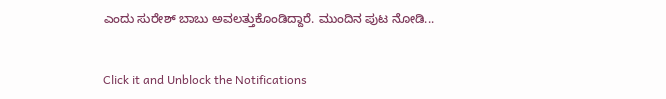ಎಂದು ಸುರೇಶ್ ಬಾಬು ಅವಲತ್ತುಕೊಂಡಿದ್ದಾರೆ. ಮುಂದಿನ ಪುಟ ನೋಡಿ...


Click it and Unblock the Notifications